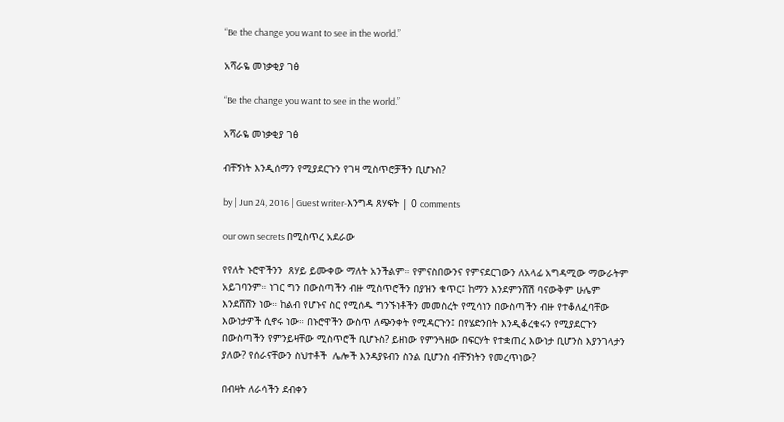“Be the change you want to see in the world.”

አሻራዬ መነቃቂያ ገፅ

“Be the change you want to see in the world.”

አሻራዬ መነቃቂያ ገፅ

ብቸኝነት እንዲሰማን የሚያደርጉን የገዛ ሚስጥሮቻችን ቢሆኑስ?

by | Jun 24, 2016 | Guest writer-እንግዳ ጸሃፍት | 0 comments

our own secrets በሚስጥረ አደራው

የየለት ኑሮዋችንን  ጸሃይ ይሙቀው ማለት አንችልም። የምናስበውንና የምናደርገውን ለአላፊ አግዳሚው ማውራትም አይገባንም። ነገር ግን በውስጣችን ብዙ ሚስጥሮችን በያዝን ቁጥር፤ ከማን እንደምንሸሽ ባናውቅም ሁሌም እንደሸሸን ነው። ከልብ የሆኑና ስር የሚሰዱ ግንኙነቶችን መመስረት የሚሳነን በውስጣችን ብዙ የተቆለፈባቸው እውነታዎች ሲኖሩ ነው። በኑሮዋችን ውስጥ ለጭንቀት የሚዳርጉን፤ በየሄድንበት እንዲቆረቁሩን የሚያደርጉን በውስጣችን የምንይዛቸው ሚስጥሮች ቢሆኑስ? ይዘነው የምንጓዘው በፍርሃት የተቋጠረ እውነታ ቢሆንስ እያንገላታን ያለው? የሰራናቸውን ስህተቶች  ሌሎች እንዳያዩብን ስንል ቢሆንስ ብቸኝነትን የመረጥነው?

በብዛት ለራሳችን ደብቀን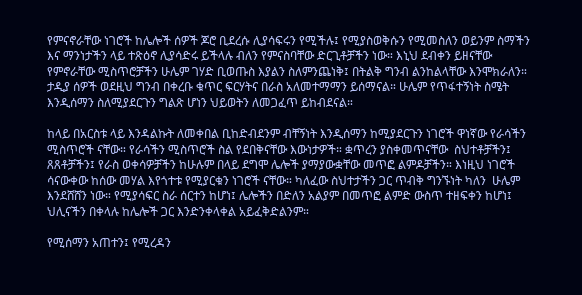የምናኖራቸው ነገሮች ከሌሎች ሰዎች ጆሮ ቢደረሱ ሊያሳፍሩን የሚችሉ፤ የሚያስወቅሱን የሚመስለን ወይንም ስማችን እና ማንነታችን ላይ ተጽዕኖ ሊያሳድሩ ይችላሉ ብለን የምናስባቸው ድርጊቶቻችን ነው። እኒህ ደብቀን ይዘናቸው የምኖራቸው ሚስጥሮቻችን ሁሌም ገሃድ ቢወጡስ እያልን ስለምንጨነቅ፤ በትልቅ ግንብ ልንከልላቸው እንሞክራለን። ታዲያ ሰዎች ወደዚህ ግንብ በቀረቡ ቁጥር ፍርሃትና በራስ አለመተማማን ይሰማናል። ሁሌም የጥፋተኝነት ስሜት እንዲሰማን ስለሚያደርጉን ግልጽ ሆነን ህይወትን ለመጋፈጥ ይከብደናል።

ከላይ በአርስቱ ላይ እንዳልኩት ለመቀበል ቢከድብደንም ብቸኝነት እንዲሰማን ከሚያደርጉን ነገሮች ዋነኛው የራሳችን ሚስጥሮች ናቸው። የራሳችን ሚስጥሮች ስል የደበቅናቸው እውነታዎች። ቋጥረን ያስቀመጥናቸው  ስህተቶቻችን፤ ጸጸቶቻችን፤ የራስ ወቀሳዎቻችን ከሁሉም በላይ ደግሞ ሌሎች ያማያውቋቸው መጥፎ ልምዶቻችን። እነዚህ ነገሮች ሳናውቀው ከሰው መሃል እየጎተቱ የሚያርቁን ነገሮች ናቸው። ካለፈው ስህተታችን ጋር ጥብቅ ግንኙነት ካለን  ሁሌም እንደሸሸን ነው። የሚያሳፍር ስራ ሰርተን ከሆነ፤ ሌሎችን በድለን አልያም በመጥፎ ልምድ ውስጥ ተዘፍቀን ከሆነ፤ ህሊናችን በቀላሉ ከሌሎች ጋር እንድንቀላቀል አይፈቅድልንም።

የሚሰማን አጠተን፤ የሚረዳን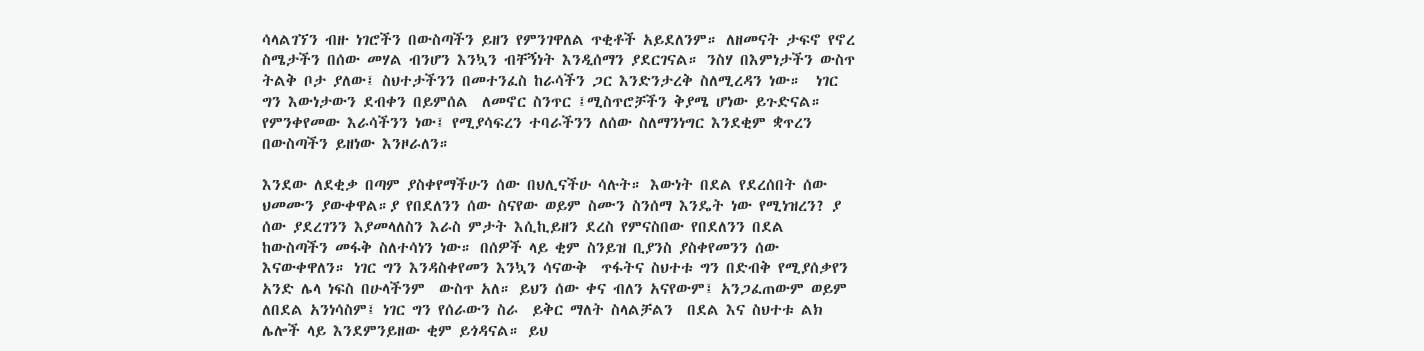ሳላልገኘን ብዙ ነገሮችን በውስጣችን ይዘን የምንገዋለል ጥቂቶች አይደለንም። ለዘመናት ታፍኖ የኖረ ስሜታችን በሰው መሃል ብንሆን እንኳን ብቸኝነት እንዲሰማን ያደርገናል። ንስሃ በእምነታችን ውስጥ ትልቅ ቦታ ያለው፤ ስህተታችንን በመተንፈስ ከራሳችን ጋር እንድንታረቅ ስለሚረዳን ነው።  ነገር ግን እውነታውን ደብቀን በይምሰል  ለመኖር ስንጥር ፤ሚስጥሮቻችን ቅያሜ ሆነው ይጉድናል። የምንቀየመው እራሳችንን ነው፤ የሚያሳፍረን ተባራችንን ለሰው ስለማንነግር እንደቂም ቋጥረን በውስጣችን ይዘነው እንዞራለን።

እንደው ለደቂቃ በጣም ያስቀየማችሁን ሰው በህሊናችሁ ሳሉት። እውነት በደል የደረሰበት ሰው ህመሙን ያውቀዋል።ያ የበደለንን ሰው ስናየው ወይም ስሙን ስንሰማ እንዴት ነው የሚነዝረን? ያ ሰው ያደረገንን እያመላለስን እራስ ምታት እሲኪይዘን ደረስ የምናስበው የበደለንን በደል ከውስጣችን መፋቅ ስለተሳነን ነው። በሰዎች ላይ ቂም ስንይዝ ቢያንስ ያስቀየመንን ሰው እናውቀዋለን። ነገር ግን እንዳስቀየመን እንኳን ሳናውቅ  ጥፋትና ስህተቱ ግን በድብቅ የሚያሰቃየን  አንድ ሌላ ነፍስ በሁላችንም  ውስጥ አለ። ይህን ሰው ቀና ብለን አናየውም፤ አንጋፈጠውም ወይም ለበደል አንነሳስም፤ ነገር ግን የሰራውን ስራ  ይቅር ማለት ስላልቻልን  በደል እና ስህተቱ ልክ ሌሎች ላይ እንደምንይዘው ቂም ይጎዳናል። ይህ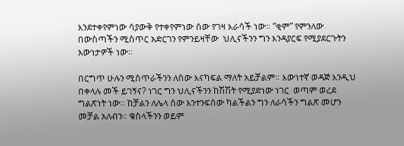እንደተቀየምነው ሳያውቅ የተቀየምነው ሰው የገዛ እራሳች ነው። “ቂም” የምንለው በውስጣችን ሚስጥር አድርገን የምንይዛቸው  ህሊናችንን ግን እንዳያርፍ የሚያደርጉትን እውነታዎች ነው።

በርግጥ ሁሉን ሚስጥራችንን ለሰው እናካፍል ማለት አይቻልም። እውነተኛ ወዳጅ እንዲህ በቀላሉ መች ይገኝና? ነገር ግን ህሊናችንን ከሽሽት የሚያድነው ነገር  ወጣም ወረደ ግልጽነት ነው። ከቻልን ለሌላ ሰው እንተንፍሰው ካልችልን ግን ለራሳችን ግልጽ መሆን መቻል አለብን። ቁስላችንን ወይም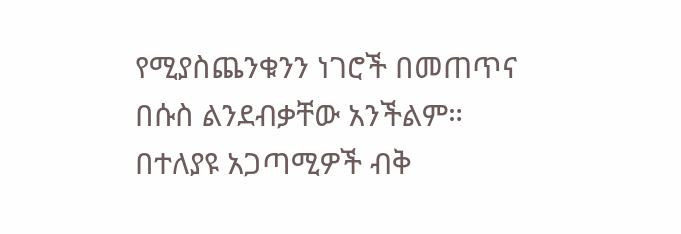የሚያስጨንቁንን ነገሮች በመጠጥና በሱስ ልንደብቃቸው አንችልም። በተለያዩ አጋጣሚዎች ብቅ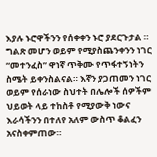እያሉ ኑሮዋችንን የሰቀቀን ኑሮ ያደርጉታል ። ግልጽ መሆን ወይም የሚያስጨንቀንን ነገር “መተንፈስ” ዋነኛ ጥቅሙ የጥፋተኝነትን ስሜት ይቀንስልናል። እኛን ያጋጠመን ነገር ወይም የሰራነው ስህተት በሌሎች ሰዎችም ህይወት ላይ ተከስቶ የሚያውቅ ነውና እራሳችንን በተለየ አለም ውስጥ ቆልፈን አናስቀምጠው።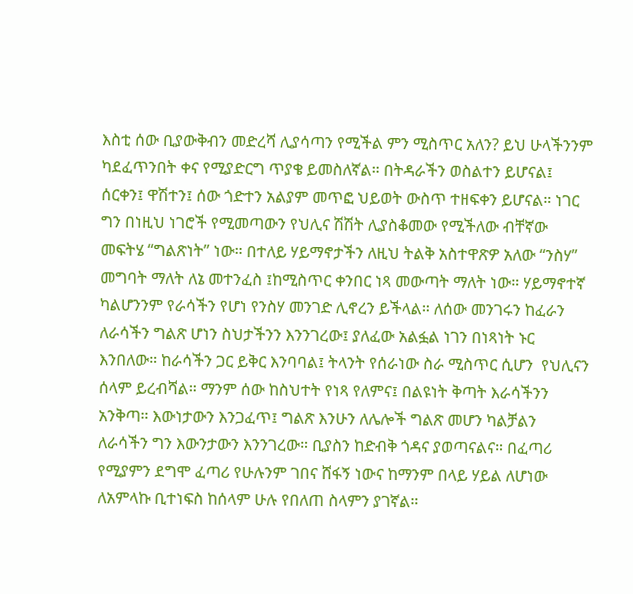እስቲ ሰው ቢያውቅብን መድረሻ ሊያሳጣን የሚችል ምን ሚስጥር አለን? ይህ ሁላችንንም ካደፈጥንበት ቀና የሚያድርግ ጥያቄ ይመስለኛል። በትዳራችን ወስልተን ይሆናል፤ ሰርቀን፤ ዋሽተን፤ ሰው ጎድተን አልያም መጥፎ ህይወት ውስጥ ተዘፍቀን ይሆናል። ነገር ግን በነዚህ ነገሮች የሚመጣውን የህሊና ሽሽት ሊያስቆመው የሚችለው ብቸኛው መፍትሄ “ግልጽነት” ነው። በተለይ ሃይማኖታችን ለዚህ ትልቅ አስተዋጽዎ አለው “ንስሃ” መግባት ማለት ለኔ መተንፈስ ፤ከሚስጥር ቀንበር ነጻ መውጣት ማለት ነው። ሃይማኖተኛ ካልሆንንም የራሳችን የሆነ የንስሃ መንገድ ሊኖረን ይችላል። ለሰው መንገሩን ከፈራን ለራሳችን ግልጽ ሆነን ስህታችንን እንንገረው፤ ያለፈው አልፏል ነገን በነጻነት ኑር እንበለው። ከራሳችን ጋር ይቅር እንባባል፤ ትላንት የሰራነው ስራ ሚስጥር ሲሆን  የህሊናን ሰላም ይረብሻል። ማንም ሰው ከስህተት የነጻ የለምና፤ በልዩነት ቅጣት እራሳችንን አንቅጣ። እውነታውን እንጋፈጥ፤ ግልጽ እንሁን ለሌሎች ግልጽ መሆን ካልቻልን ለራሳችን ግን እውንታውን እንንገረው። ቢያስን ከድብቅ ጎዳና ያወጣናልና። በፈጣሪ የሚያምን ደግሞ ፈጣሪ የሁሉንም ገበና ሸፋኝ ነውና ከማንም በላይ ሃይል ለሆነው ለአምላኩ ቢተነፍስ ከሰላም ሁሉ የበለጠ ስላምን ያገኛል።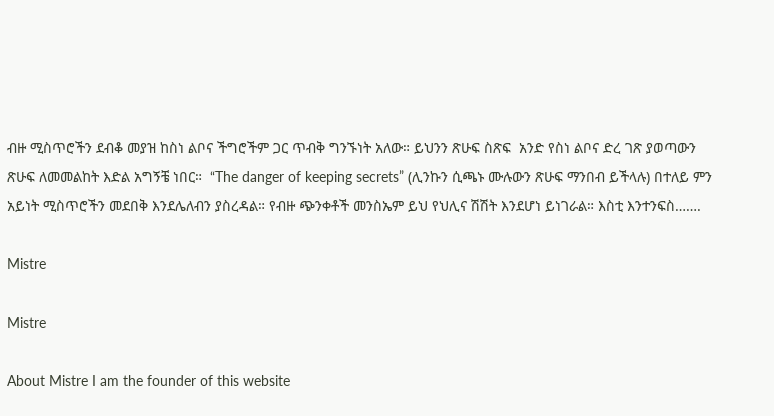ብዙ ሚስጥሮችን ደብቆ መያዝ ከስነ ልቦና ችግሮችም ጋር ጥብቅ ግንኙነት አለው። ይህንን ጽሁፍ ስጽፍ  አንድ የስነ ልቦና ድረ ገጽ ያወጣውን ጽሁፍ ለመመልከት እድል አግኝቼ ነበር።  “The danger of keeping secrets” (ሊንኩን ሲጫኑ ሙሉውን ጽሁፍ ማንበብ ይችላሉ) በተለይ ምን አይነት ሚስጥሮችን መደበቅ እንደሌለብን ያስረዳል። የብዙ ጭንቀቶች መንስኤም ይህ የህሊና ሽሽት እንደሆነ ይነገራል። እስቲ እንተንፍስ…….

Mistre

Mistre

About Mistre I am the founder of this website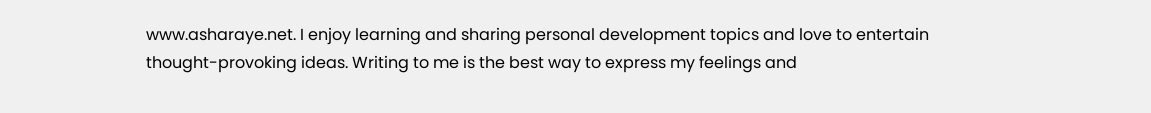www.asharaye.net. I enjoy learning and sharing personal development topics and love to entertain thought-provoking ideas. Writing to me is the best way to express my feelings and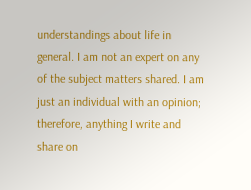understandings about life in general. I am not an expert on any of the subject matters shared. I am just an individual with an opinion; therefore, anything I write and share on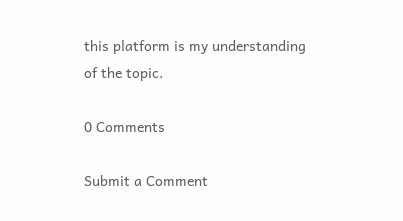this platform is my understanding of the topic.

0 Comments

Submit a Comment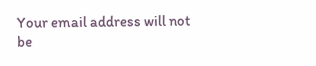Your email address will not be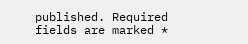published. Required fields are marked *